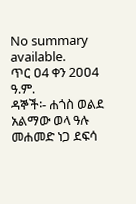No summary available.
ጥር ዐ4 ቀን 2ዐዐ4 ዓ.ም.
ዳኞች፡- ሐጎስ ወልደ አልማው ወላ ዓሉ መሐመድ ነጋ ደፍሳ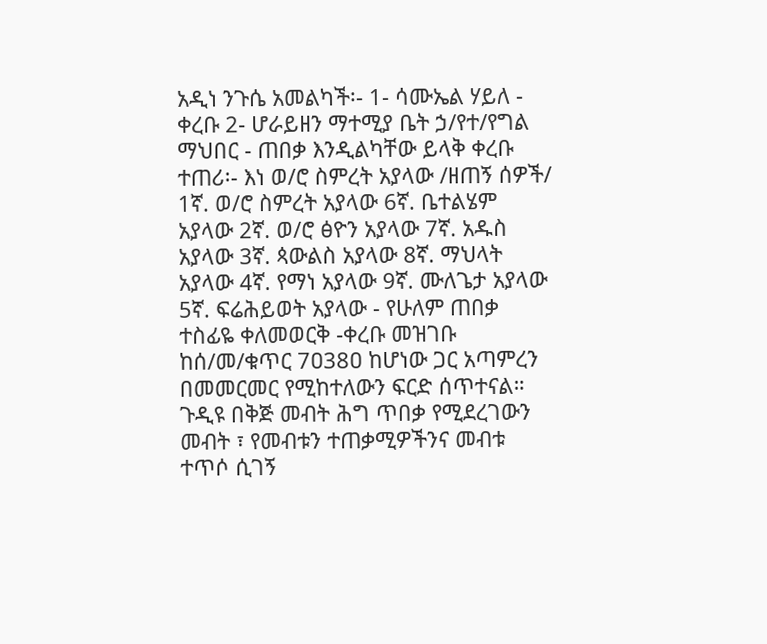አዲነ ንጉሴ አመልካች፡- 1- ሳሙኤል ሃይለ - ቀረቡ 2- ሆራይዘን ማተሚያ ቤት ኃ/የተ/የግል ማህበር - ጠበቃ እንዲልካቸው ይላቅ ቀረቡ ተጠሪ፡- እነ ወ/ሮ ስምረት አያላው /ዘጠኝ ሰዎች/ 1ኛ. ወ/ሮ ስምረት አያላው 6ኛ. ቤተልሄም አያላው 2ኛ. ወ/ሮ ፅዮን አያላው 7ኛ. አዱስ አያላው 3ኛ. ጳውልስ አያላው 8ኛ. ማህላት አያላው 4ኛ. የማነ አያላው 9ኛ. ሙለጌታ አያላው 5ኛ. ፍሬሕይወት አያላው - የሁለም ጠበቃ ተስፊዬ ቀለመወርቅ -ቀረቡ መዝገቡ ከሰ/መ/ቁጥር 7ዐ38ዐ ከሆነው ጋር አጣምረን በመመርመር የሚከተለውን ፍርድ ሰጥተናል።
ጉዲዩ በቅጅ መብት ሕግ ጥበቃ የሚደረገውን መብት ፣ የመብቱን ተጠቃሚዎችንና መብቱ ተጥሶ ሲገኝ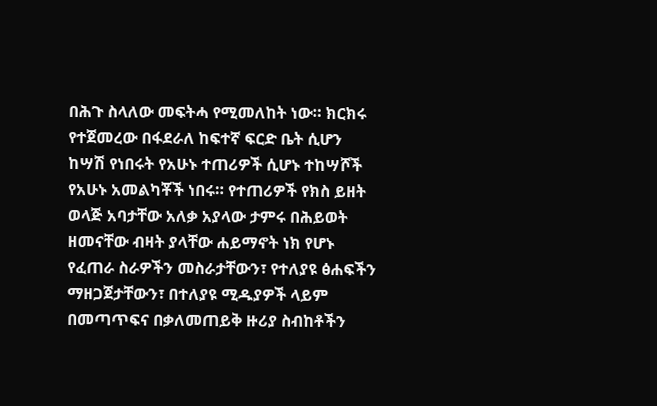በሕጉ ስላለው መፍትሓ የሚመለከት ነው። ክርክሩ የተጀመረው በፋደራለ ከፍተኛ ፍርድ ቤት ሲሆን ከሣሽ የነበሩት የአሁኑ ተጠሪዎች ሲሆኑ ተከሣሾች የአሁኑ አመልካቾች ነበሩ። የተጠሪዎች የክስ ይዘት ወላጅ አባታቸው አለቃ አያላው ታምሩ በሕይወት ዘመናቸው ብዛት ያላቸው ሐይማኖት ነክ የሆኑ የፈጠራ ስራዎችን መስራታቸውን፣ የተለያዩ ፅሐፍችን ማዘጋጀታቸውን፣ በተለያዩ ሚዱያዎች ላይም በመጣጥፍና በቃለመጠይቅ ዙሪያ ስብከቶችን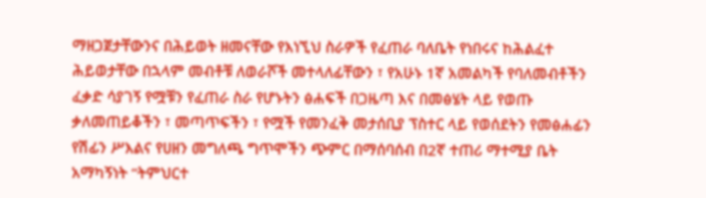ማዘጋጀታቸውንና በሕይወት ዘመናቸው የእነኚህ ስራዎች የፈጠራ ባለቤት የነበሩና ከሕልፈተ ሕይወታቸው በኋላም መብቶቹ ለወራሾች መተላለፊቸውን ፣ የአሁኑ 1ኛ አመልካች የባለመብቶችን ፈቃድ ሳያገኝ የሟቹን የፈጠራ ስራ የሆኑትን ፅሐፍች በጋዜጣ እና በመፅሄት ላይ የወጡ ቃለመጠይቆችን ፣ መጣጥፍችን ፣ የሟች የመንፈቅ መታሰቢያ ፕስተር ላይ የወሰደትን የመፅሐፊን የሽፊን ሥእልና የሀዘን መግለጫ ግጥሞችን ጭምር በማሰባሰብ በ2ኛ ተጠሪ ማተሚያ ቤት አማካኝነት “ትምህርተ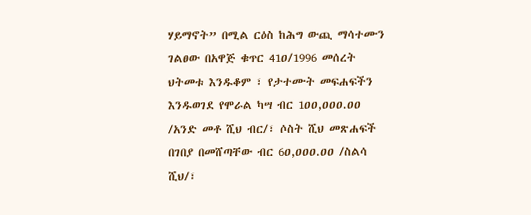ሃይማኖት” በሚል ርዕስ ከሕግ ውጪ ማሳተሙን ገልፀው በአዋጅ ቁጥር 41ዐ/1996 መሰረት ህትመቱ እንዱቆም ፣ የታተሙት መፍሐፍችን እንዱወገደ የሞራል ካሣ ብር 1ዐዐ,ዐዐዐ.ዐዐ /አንድ መቶ ሺህ ብር/፣ ሶስት ሺህ መጽሐፍች በገበያ በመሸጣቸው ብር 6ዐ,ዐዐዐ.ዐዐ /ስልሳ ሺህ/፣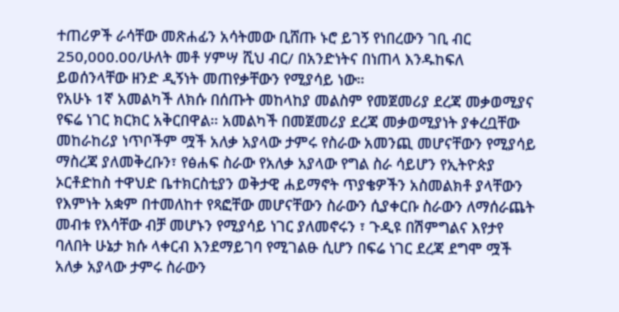ተጠሪዎች ራሳቸው መጽሐፊን አሳትመው ቢሸጡ ኑሮ ይገኝ የነበረውን ገቢ ብር 250,000.00/ሁለት መቶ ሃምሣ ሺህ ብር/ በአንድነትና በነጠላ እንዱከፍለ ይወሰንላቸው ዘንድ ዲኝነት መጠየቃቸውን የሚያሳይ ነው።
የአሁኑ 1ኛ አመልካች ለክሱ በሰጡት መከላከያ መልስም የመጀመሪያ ደረጃ መቃወሚያና የፍሬ ነገር ክርክር አቅርበዋል። አመልካች በመጀመሪያ ደረጃ መቃወሚያነት ያቀረቧቸው መከራከሪያ ነጥቦችም ሟች አለቃ አያላው ታምሩ የስራው አመንጪ መሆናቸውን የሚያሳይ ማስረጃ ያለመቅረቡን፣ የፅሐፍ ስራው የአለቃ አያላው የግል ስራ ሳይሆን የኢትዮጵያ ኦርቶድከስ ተዋህድ ቤተክርስቲያን ወቅታዊ ሐይማኖት ጥያቄዎችን አስመልክቶ ያላቸውን የእምነት አቋም በተመለከተ የጻፎቸው መሆናቸውን ስራውን ሲያቀርቡ ስራውን ለማሰራጨት መብቱ የእሳቸው ብቻ መሆኑን የሚያሳይ ነገር ያለመኖሩን ፣ ጉዲዩ በሽምግልና እየታየ ባለበት ሁኔታ ክሱ ላቀርብ እንደማይገባ የሚገልፁ ሲሆን በፍሬ ነገር ደረጃ ደግሞ ሟች አለቃ አያላው ታምሩ ስራውን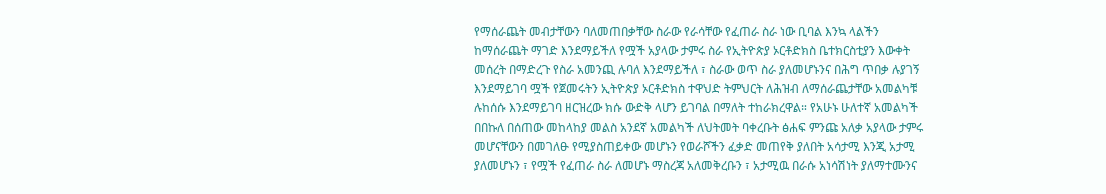የማሰራጨት መብታቸውን ባለመጠበቃቸው ስራው የራሳቸው የፈጠራ ስራ ነው ቢባል እንኳ ላልችን ከማሰራጨት ማገድ እንደማይችለ የሟች አያላው ታምሩ ስራ የኢትዮጵያ ኦርቶድክስ ቤተክርስቲያን እውቀት መሰረት በማድረጉ የስራ አመንጪ ሉባለ እንደማይችለ ፣ ስራው ወጥ ስራ ያለመሆኑንና በሕግ ጥበቃ ሉያገኝ እንደማይገባ ሟች የጀመሩትን ኢትዮጵያ ኦርቶድክስ ተዋህድ ትምህርት ለሕዝብ ለማሰራጨታቸው አመልካቹ ሉከሰሱ እንደማይገባ ዘርዝረው ክሱ ውድቅ ላሆን ይገባል በማለት ተከራክረዋል። የአሁኑ ሁለተኛ አመልካች በበኩለ በሰጠው መከላከያ መልስ አንደኛ አመልካች ለህትመት ባቀረቡት ፅሐፍ ምንጩ አለቃ አያላው ታምሩ መሆናቸውን በመገለፁ የሚያስጠይቀው መሆኑን የወራሾችን ፈቃድ መጠየቅ ያለበት አሳታሚ እንጂ አታሚ ያለመሆኑን ፣ የሟች የፈጠራ ስራ ለመሆኑ ማስረጃ አለመቅረቡን ፣ አታሚዉ በራሱ አነሳሽነት ያለማተሙንና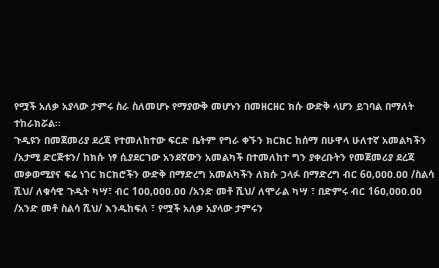የሟች አለቃ አያላው ታምሩ ስራ ስለመሆኑ የማያውቅ መሆኑን በመዘርዘር ክሱ ውድቅ ላሆን ይገባል በማለት ተከራክሯል።
ጉዲዩን በመጀመሪያ ደረጃ የተመለከተው ፍርድ ቤትም የግራ ቀኙን ክርክር ከሰማ በሁዋላ ሁለተኛ አመልካችን /አታሚ ድርጅቱን/ ከክሱ ነፃ ሲያደርገው አንደኛውን አመልካች በተመለከተ ግን ያቀረቡትን የመጀመሪያ ደረጃ መቃወሚያና ፍሬ ነገር ክርክሮችን ውድቅ በማድረግ አመልካችን ለክሱ ኃላፉ በማድረግ ብር 6ዐ,ዐዐዐ.ዐዐ /ስልሳ ሺህ/ ለቁሳዊ ጉዲት ካሣ፣ ብር 1ዐዐ,ዐዐዐ.ዐዐ /አንድ መቶ ሺህ/ ለሞራል ካሣ ፣ በድምሩ ብር 16ዐ,ዐዐዐ.ዐዐ /አንድ መቶ ስልሳ ሺህ/ እንዱከፍለ ፣ የሟች አለቃ አያላው ታምሩን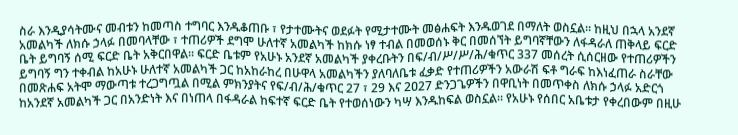ስራ እንዲያሳትሙና መብቱን ከመጣስ ተግባር እንዱቆጠቡ ፣ የታተሙትና ወደፉት የሚታተሙት መፅሐፍት እንዱወገደ በማለት ወስኗል። ከዚህ በኋላ አንደኛ አመልካች ለክሱ ኃላፉ በመባላቸው ፣ ተጠሪዎች ደግሞ ሁለተኛ አመልካች ከክሱ ነፃ ተብል በመወሰኑ ቅር በመሰኘት ይግባኛቸውን ለፋዳራለ ጠቅላይ ፍርድ ቤት ይግባኝ ሰሚ ፍርድ ቤት አቅርበዋል። ፍርድ ቤቱም የአሁኑ አንደኛ አመልካች ያቀረቡትን በፍ/ብ/ሥ/ሥ/ሕ/ቁጥር 337 መሰረት ሲሰርዘው የተጠሪዎችን ይግባኝ ግን ተቀብል ከአሁኑ ሁለተኛ አመልካች ጋር ከአከራከረ በሁዋላ አመልካችን ያለባለቤቱ ፈቃድ የተጠሪዎችን አውራሽ ፍቶ ግራፍ ከእነፈጠራ ስራቸው በመጽሐፍ አትሞ ማውጣቱ ተረጋግጧል በሚል ምክንያትና የፍ/ብ/ሕ/ቁጥር 27 ፣ 29 እና 2ዐ27 ድንጋጌዎችን በዋቢነት በመጥቀስ ለክሱ ኃላፉ አድርጎ ከአንደኛ አመልካች ጋር በአንድነት እና በነጠላ በፋዳራል ከፍተኛ ፍርድ ቤት የተወሰነውን ካሣ እንዱከፍል ወስኗል። የአሁኑ የሰበር አቤቱታ የቀረበውም በዚሁ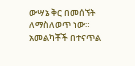ውሣኔ ቅር በመሰኘት ለማስለወጥ ነው። አመልካቾች በተናጥል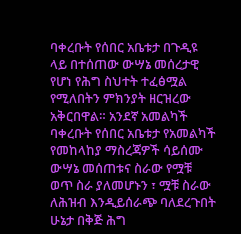ባቀረቡት የሰበር አቤቱታ በጉዲዩ ላይ በተሰጠው ውሣኔ መሰረታዊ የሆነ የሕግ ስህተት ተፈፅሟል የሚለበትን ምክንያት ዘርዝረው አቅርበዋል። አንደኛ አመልካች ባቀረቡት የሰበር አቤቱታ የአመልካች የመከላከያ ማስረጃዎች ሳይሰሙ ውሣኔ መሰጠቱና ስራው የሟቹ ወጥ ስራ ያለመሆኑን ፣ ሟቹ ስራው ለሕዝብ እንዲይሰራጭ ባለደረጉበት ሁኔታ በቅጅ ሕግ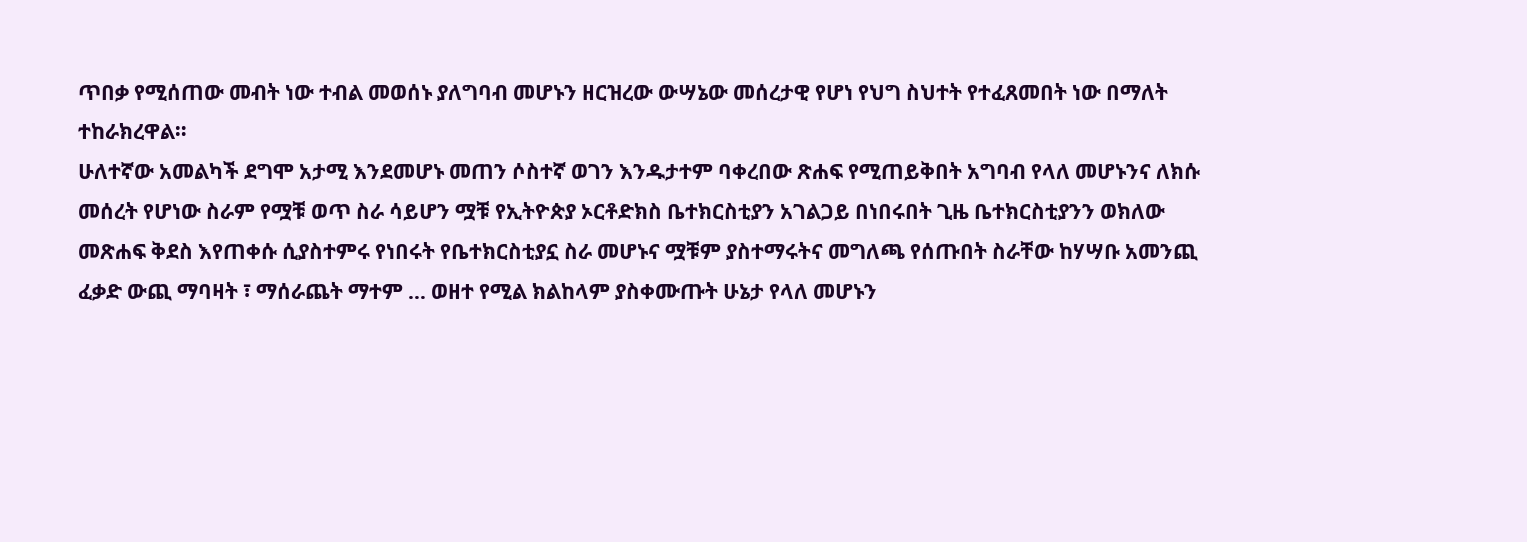ጥበቃ የሚሰጠው መብት ነው ተብል መወሰኑ ያለግባብ መሆኑን ዘርዝረው ውሣኔው መሰረታዊ የሆነ የህግ ስህተት የተፈጸመበት ነው በማለት ተከራክረዋል።
ሁለተኛው አመልካች ደግሞ አታሚ እንደመሆኑ መጠን ሶስተኛ ወገን እንዱታተም ባቀረበው ጽሐፍ የሚጠይቅበት አግባብ የላለ መሆኑንና ለክሱ መሰረት የሆነው ስራም የሟቹ ወጥ ስራ ሳይሆን ሟቹ የኢትዮጵያ ኦርቶድክስ ቤተክርስቲያን አገልጋይ በነበሩበት ጊዜ ቤተክርስቲያንን ወክለው መጽሐፍ ቅደስ እየጠቀሱ ሲያስተምሩ የነበሩት የቤተክርስቲያኗ ስራ መሆኑና ሟቹም ያስተማሩትና መግለጫ የሰጡበት ስራቸው ከሃሣቡ አመንጪ ፈቃድ ውጪ ማባዛት ፣ ማሰራጨት ማተም … ወዘተ የሚል ክልከላም ያስቀሙጡት ሁኔታ የላለ መሆኑን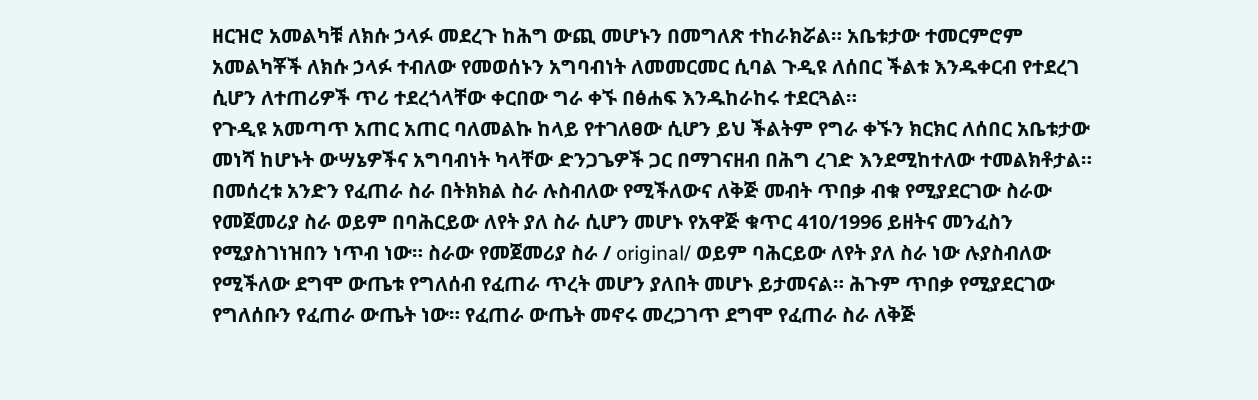ዘርዝሮ አመልካቹ ለክሱ ኃላፉ መደረጉ ከሕግ ውጪ መሆኑን በመግለጽ ተከራክሯል። አቤቱታው ተመርምሮም አመልካቾች ለክሱ ኃላፉ ተብለው የመወሰኑን አግባብነት ለመመርመር ሲባል ጉዲዩ ለሰበር ችልቱ እንዱቀርብ የተደረገ ሲሆን ለተጠሪዎች ጥሪ ተደረጎላቸው ቀርበው ግራ ቀኙ በፅሐፍ እንዱከራከሩ ተደርጓል።
የጉዲዩ አመጣጥ አጠር አጠር ባለመልኩ ከላይ የተገለፀው ሲሆን ይህ ችልትም የግራ ቀኙን ክርክር ለሰበር አቤቱታው መነሻ ከሆኑት ውሣኔዎችና አግባብነት ካላቸው ድንጋጌዎች ጋር በማገናዘብ በሕግ ረገድ እንደሚከተለው ተመልክቶታል።
በመሰረቱ አንድን የፈጠራ ስራ በትክክል ስራ ሉስብለው የሚችለውና ለቅጅ መብት ጥበቃ ብቁ የሚያደርገው ስራው የመጀመሪያ ስራ ወይም በባሕርይው ለየት ያለ ስራ ሲሆን መሆኑ የአዋጅ ቁጥር 410/1996 ይዘትና መንፈስን የሚያስገነዝበን ነጥብ ነው። ስራው የመጀመሪያ ስራ / original/ ወይም ባሕርይው ለየት ያለ ስራ ነው ሉያስብለው የሚችለው ደግሞ ውጤቱ የግለሰብ የፈጠራ ጥረት መሆን ያለበት መሆኑ ይታመናል። ሕጉም ጥበቃ የሚያደርገው የግለሰቡን የፈጠራ ውጤት ነው። የፈጠራ ውጤት መኖሩ መረጋገጥ ደግሞ የፈጠራ ስራ ለቅጅ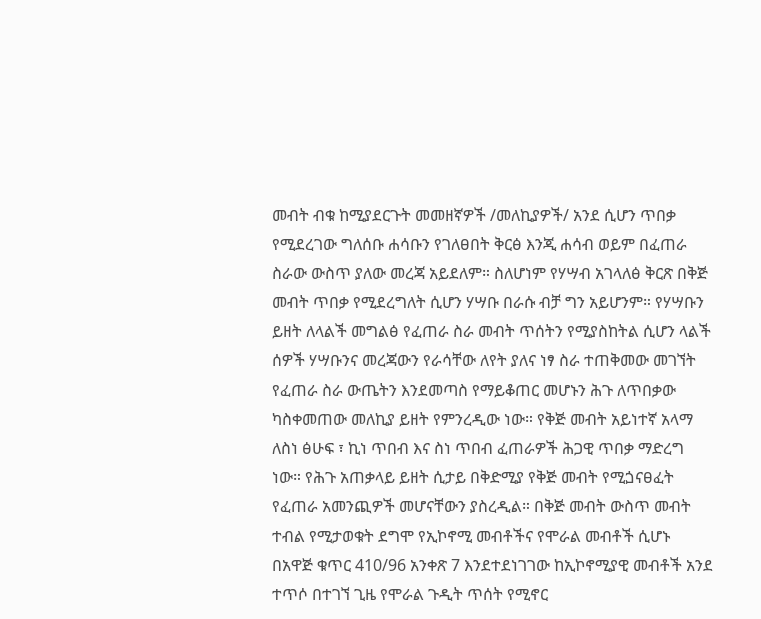መብት ብቁ ከሚያደርጉት መመዘኛዎች /መለኪያዎች/ አንደ ሲሆን ጥበቃ የሚደረገው ግለሰቡ ሐሳቡን የገለፀበት ቅርፅ እንጂ ሐሳብ ወይም በፈጠራ ስራው ውስጥ ያለው መረጃ አይደለም። ስለሆነም የሃሣብ አገላለፅ ቅርጽ በቅጅ መብት ጥበቃ የሚደረግለት ሲሆን ሃሣቡ በራሱ ብቻ ግን አይሆንም። የሃሣቡን ይዘት ለላልች መግልፅ የፈጠራ ስራ መብት ጥሰትን የሚያስከትል ሲሆን ላልች ሰዎች ሃሣቡንና መረጃውን የራሳቸው ለየት ያለና ነፃ ስራ ተጠቅመው መገኘት የፈጠራ ስራ ውጤትን እንደመጣስ የማይቆጠር መሆኑን ሕጉ ለጥበቃው ካስቀመጠው መለኪያ ይዘት የምንረዲው ነው። የቅጅ መብት አይነተኛ አላማ ለስነ ፅሁፍ ፣ ኪነ ጥበብ እና ስነ ጥበብ ፈጠራዎች ሕጋዊ ጥበቃ ማድረግ ነው። የሕጉ አጠቃላይ ይዘት ሲታይ በቅድሚያ የቅጅ መብት የሚጏናፀፈት የፈጠራ አመንጪዎች መሆናቸውን ያስረዲል። በቅጅ መብት ውስጥ መብት ተብል የሚታወቁት ደግሞ የኢኮኖሚ መብቶችና የሞራል መብቶች ሲሆኑ በአዋጅ ቁጥር 410/96 አንቀጽ 7 እንደተደነገገው ከኢኮኖሚያዊ መብቶች አንደ ተጥሶ በተገኘ ጊዜ የሞራል ጉዲት ጥሰት የሚኖር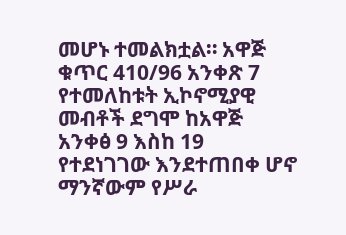መሆኑ ተመልክቷል። አዋጅ ቁጥር 410/96 አንቀጽ 7 የተመለከቱት ኢኮኖሚያዊ መብቶች ደግሞ ከአዋጅ አንቀፅ 9 እስከ 19 የተደነገገው እንደተጠበቀ ሆኖ ማንኛውም የሥራ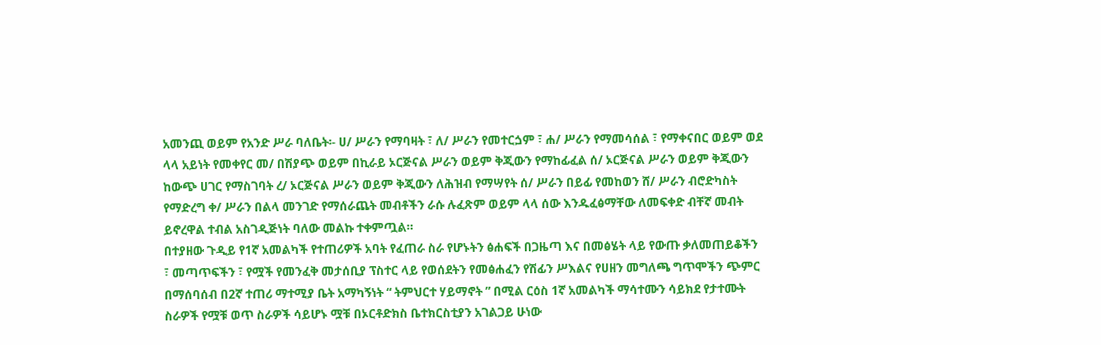አመንጪ ወይም የአንድ ሥራ ባለቤት፡- ሀ/ ሥራን የማባዛት ፣ ለ/ ሥራን የመተርጏም ፣ ሐ/ ሥራን የማመሳሰል ፣ የማቀናበር ወይም ወደ ላላ አይነት የመቀየር መ/ በሽያጭ ወይም በኪራይ ኦርጅናል ሥራን ወይም ቅጂውን የማከፊፈል ሰ/ ኦርጅናል ሥራን ወይም ቅጂውን ከውጭ ሀገር የማስገባት ረ/ ኦርጅናል ሥራን ወይም ቅጂውን ለሕዝብ የማሣየት ሰ/ ሥራን በይፊ የመከወን ሸ/ ሥራን ብሮድካስት የማድረግ ቀ/ ሥራን በልላ መንገድ የማሰራጨት መብቶችን ራሱ ሉፈጽም ወይም ላላ ሰው እንዱፈፅማቸው ለመፍቀድ ብቸኛ መብት ይኖረዋል ተብል አስገዲጅነት ባለው መልኩ ተቀምጧል።
በተያዘው ጉዲይ የ1ኛ አመልካች የተጠሪዎች አባት የፈጠራ ስራ የሆኑትን ፅሐፍች በጋዜጣ እና በመፅሄት ላይ የውጡ ቃለመጠይቆችን ፣ መጣጥፍችን ፣ የሟች የመንፈቅ መታሰቢያ ፕስተር ላይ የወሰደትን የመፅሐፈን የሽፊን ሥእልና የሀዘን መግለጫ ግጥሞችን ጭምር በማሰባሰብ በ2ኛ ተጠሪ ማተሚያ ቤት አማካኝነት “ ትምህርተ ሃይማኖት ” በሚል ርዕስ 1ኛ አመልካች ማሳተሙን ሳይክደ የታተሙት ስራዎች የሟቹ ወጥ ስራዎች ሳይሆኑ ሟቹ በኦርቶድክስ ቤተክርስቲያን አገልጋይ ሁነው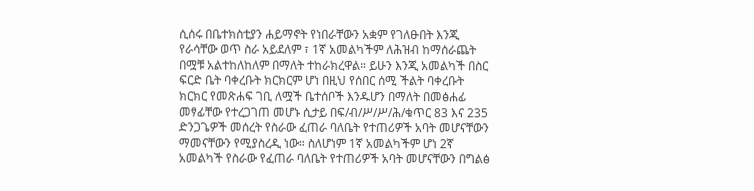ሲሰሩ በቤተክስቲያን ሐይማኖት የነበራቸውን አቋም የገለፁበት እንጂ የራሳቸው ወጥ ስራ አይደለም ፣ 1ኛ አመልካችም ለሕዝብ ከማሰራጨት በሟቹ አልተከለከለም በማለት ተከራክረዋል። ይሁን እንጂ አመልካች በስር ፍርድ ቤት ባቀረቡት ክርክርም ሆነ በዚህ የሰበር ሰሚ ችልት ባቀረቡት ክርክር የመጽሐፍ ገቢ ለሟች ቤተሰቦች እንዱሆን በማለት በመፅሐፊ መፃፊቸው የተረጋገጠ መሆኑ ሲታይ በፍ/ብ/ሥ/ሥ/ሕ/ቁጥር 83 እና 235 ድንጋጌዎች መሰረት የስራው ፈጠራ ባለቤት የተጠሪዎች አባት መሆናቸውን ማመናቸውን የሚያስረዲ ነው። ስለሆነም 1ኛ አመልካችም ሆነ 2ኛ አመልካች የስራው የፈጠራ ባለቤት የተጠሪዎች አባት መሆናቸውን በግልፅ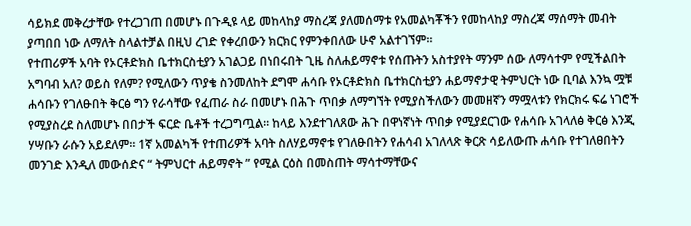ሳይክደ መቅረታቸው የተረጋገጠ በመሆኑ በጉዲዩ ላይ መከላከያ ማስረጃ ያለመሰማቱ የአመልካቾችን የመከላከያ ማስረጃ ማሰማት መብት ያጣበበ ነው ለማለት ስላልተቻል በዚህ ረገድ የቀረበውን ክርክር የምንቀበለው ሁኖ አልተገኘም።
የተጠሪዎች አባት የኦርቶድክስ ቤተክርስቲያን አገልጋይ በነበሩበት ጊዜ ስለሐይማኖቱ የሰጡትን አስተያየት ማንም ሰው ለማሳተም የሚችልበት አግባብ አለ? ወይስ የለም? የሚለውን ጥያቄ ስንመለከት ደግሞ ሐሳቡ የኦርቶድክስ ቤተክርስቲያን ሐይማኖታዊ ትምህርት ነው ቢባል እንኳ ሟቹ ሐሳቡን የገለፁበት ቅርፅ ግን የራሳቸው የፈጠራ ስራ በመሆኑ በሕጉ ጥበቃ ለማግኘት የሚያስችለውን መመዘኛን ማሟላቱን የክርክሩ ፍሬ ነገሮች የሚያስረደ ስለመሆኑ በበታች ፍርድ ቤቶች ተረጋግጧል። ከላይ እንደተገለጸው ሕጉ በዋነኛነት ጥበቃ የሚያደርገው የሐሳቡ አገላለፅ ቅርፅ እንጂ ሃሣቡን ራሱን አይደለም። 1ኛ አመልካች የተጠሪዎች አባት ስለሃይማኖቱ የገለፁበትን የሐሳብ አገለላጽ ቅርጽ ሳይለውጡ ሐሳቡ የተገለፀበትን መንገድ እንዲለ መውሰድና “ ትምህርተ ሐይማኖት ” የሚል ርዕስ በመስጠት ማሳተማቸውና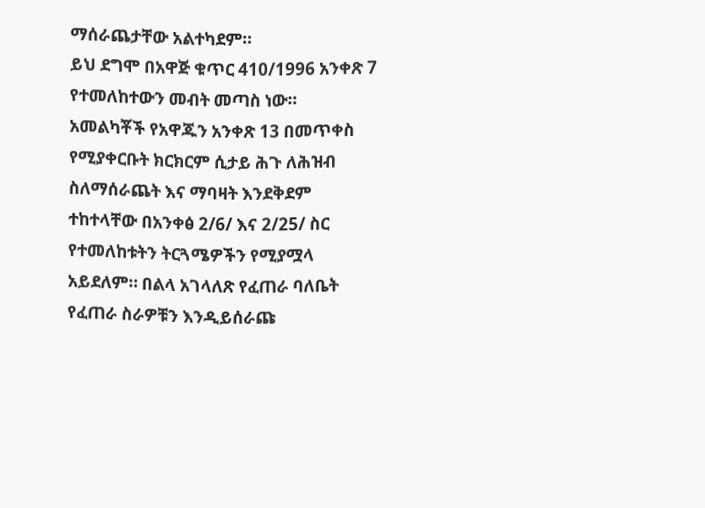ማሰራጨታቸው አልተካደም።
ይህ ደግሞ በአዋጅ ቁጥር 410/1996 አንቀጽ 7 የተመለከተውን መብት መጣስ ነው።
አመልካቾች የአዋጁን አንቀጽ 13 በመጥቀስ የሚያቀርቡት ክርክርም ሲታይ ሕጉ ለሕዝብ ስለማሰራጨት እና ማባዛት እንደቅደም ተከተላቸው በአንቀፅ 2/6/ እና 2/25/ ስር የተመለከቱትን ትርጓሜዎችን የሚያሟላ አይደለም። በልላ አገላለጽ የፈጠራ ባለቤት የፈጠራ ስራዎቹን እንዲይሰራጩ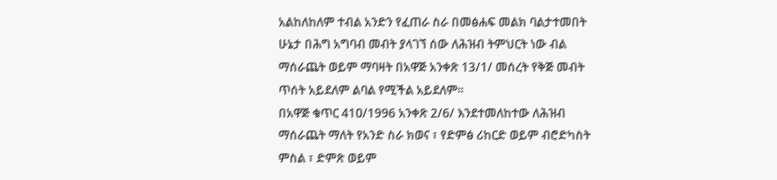አልከለከለም ተብል አንድን የፈጠራ ስራ በመፅሐፍ መልክ ባልታተመበት ሁኔታ በሕግ አግባብ መብት ያላገኘ ሰው ለሕዝብ ትምህርት ነው ብል ማሰራጨት ወይም ማባዛት በአዋጅ አንቀጽ 13/1/ መሰረት የቅጅ መብት ጥሰት አይደለም ልባል የሚችል አይደለም።
በአዋጅ ቁጥር 41ዐ/1996 አንቀጽ 2/6/ እንደተመለከተው ለሕዝብ ማሰራጨት ማለት የአንድ ስራ ክወና ፣ የድምፅ ሪከርድ ወይም ብሮድካስት ምስል ፣ ድምጽ ወይም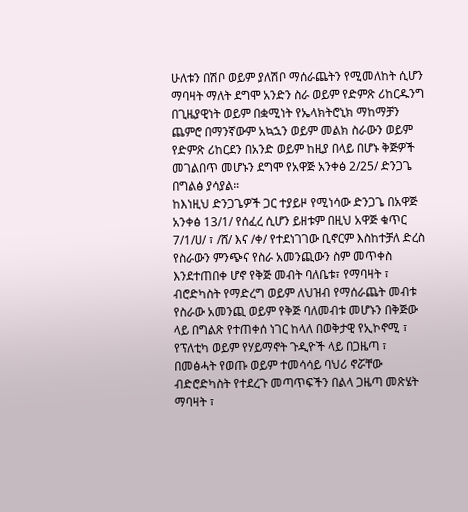ሁለቱን በሽቦ ወይም ያለሽቦ ማሰራጨትን የሚመለከት ሲሆን ማባዛት ማለት ደግሞ አንድን ስራ ወይም የድምጽ ሪከርዱንግ በጊዜያዊነት ወይም በቋሚነት የኤላክትሮኒክ ማከማቻን ጨምሮ በማንኛውም አኳኋን ወይም መልክ ስራውን ወይም የድምጽ ሪከርደን በአንድ ወይም ከዚያ በላይ በሆኑ ቅጅዎች መገልበጥ መሆኑን ደግሞ የአዋጅ አንቀፅ 2/25/ ድንጋጌ በግልፅ ያሳያል።
ከእነዚህ ድንጋጌዎች ጋር ተያይዞ የሚነሳው ድንጋጌ በአዋጅ አንቀፅ 13/1/ የሰፈረ ሲሆን ይዘቱም በዚህ አዋጅ ቁጥር 7/1/ሀ/ ፣ /ሸ/ እና /ቀ/ የተደነገገው ቢኖርም እስከተቻለ ድረስ የስራውን ምንጭና የስራ አመንጪውን ስም መጥቀስ እንደተጠበቀ ሆኖ የቅጅ መብት ባለቤቱ፣ የማባዛት ፣ ብሮድካስት የማድረግ ወይም ለህዝብ የማሰራጨት መብቱ የስራው አመንጪ ወይም የቅጅ ባለመብቱ መሆኑን በቅጅው ላይ በግልጽ የተጠቀሰ ነገር ከላለ በወቅታዊ የኢኮኖሚ ፣ የፕለቲካ ወይም የሃይማኖት ጉዲዮች ላይ በጋዜጣ ፣ በመፅሓት የወጡ ወይም ተመሳሳይ ባህሪ ኖሯቸው ብድሮድካስት የተደረጉ መጣጥፍችን በልላ ጋዜጣ መጽሄት ማባዛት ፣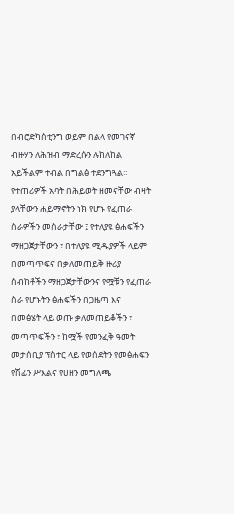በብሮድካስቲንግ ወይም በልላ የመገናኛ ብዙሃን ለሕዝብ ማድረሱን ሉከለከል አይችልም ተብል በግልፅ ተደንግጓል።
የተጠሪዎች አባት በሕይወት ዘመናቸው ብዛት ያላቸውን ሐይማኖትን ነክ የሆኑ የፈጠራ ስራዎችን መስራታቸው ፤ የተለያዩ ፅሐፍችን ማዘጋጀታቸውን ፣ በተለያዩ ሚዱያዎች ላይም በመጣጥፍና በቃለመጠይቅ ዙሪያ ስብከቶችን ማዘጋጀታቸውንና የሟቹን የፈጠራ ስራ የሆኑትን ፅሐፍችን በጋዜጣ እና በመፅሄት ላይ ወጡ ቃለመጠይቆችን ፣ መጣጥፍችን ፣ ከሟች የመንፈቅ ዓመት መታሰቢያ ፕስተር ላይ የወሰደትን የመፅሐፍን የሽፊን ሥእልና የሀዘን መግለጫ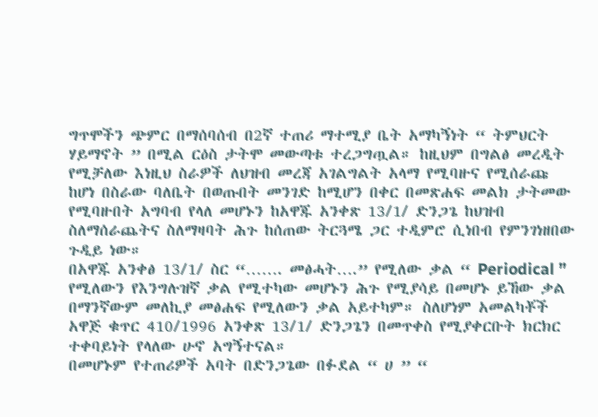ግጥሞችን ጭምር በማሰባሰብ በ2ኛ ተጠሪ ማተሚያ ቤት አማካኝነት “ ትምህርት ሃይማኖት ” በሚል ርዕስ ታትሞ መውጣቱ ተረጋግጧል። ከዚህም በግልፅ መረዲት የሚቻለው እነዚህ ስራዎች ለህዝብ መረጃ አገልግልት አላማ የሚባዙና የሚሰራጩ ከሆነ በስራው ባለቤት በወጡበት መንገድ ከሚሆን በቀር በመጽሐፍ መልክ ታትመው የሚባዙበት አግባብ የላለ መሆኑን ከአዋጁ አንቀጽ 13/1/ ድንጋጌ ከህዝብ ስለማሰራጨትና ስለማዛባት ሕጉ ከሰጠው ትርጓሜ ጋር ተዲምሮ ሲነበብ የምንገነዘበው ጉዲይ ነው።
በአዋጁ አንቀፅ 13/1/ ስር “……. መፅሓት….” የሚለው ቃል “ Periodical ” የሚለውን የእንግሉዝኛ ቃል የሚተካው መሆኑን ሕጉ የሚያሳይ በመሆኑ ይኸው ቃል በማንኛውም መለኪያ መፅሐፍ የሚለውን ቃል አይተካም። ስለሆነም አመልካቾች አዋጅ ቁጥር 410/1996 አንቀጽ 13/1/ ድንጋጌን በመጥቀስ የሚያቀርቡት ክርክር ተቀባይነት የላለው ሁኖ አግኝተናል።
በመሆኑም የተጠሪዎች አባት በድንጋጌው በፉደል “ ሀ ” “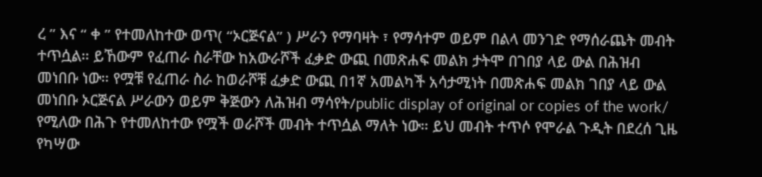ረ ” እና “ ቀ ” የተመለከተው ወጥ( “ኦርጅናል” ) ሥራን የማባዛት ፣ የማሳተም ወይም በልላ መንገድ የማሰራጨት መብት ተጥሷል። ይኸውም የፈጠራ ስራቸው ከአውራሾች ፈቃድ ውጪ በመጽሐፍ መልክ ታትሞ በገበያ ላይ ውል በሕዝብ መነበቡ ነው። የሟቹ የፈጠራ ስራ ከወራሾቹ ፈቃድ ውጪ በ1ኛ አመልካች አሳታሚነት በመጽሐፍ መልክ ገበያ ላይ ውል መነበቡ ኦርጅናል ሥራውን ወይም ቅጅውን ለሕዝብ ማሳየት/public display of original or copies of the work/ የሚለው በሕጉ የተመለከተው የሟች ወራሾች መብት ተጥሷል ማለት ነው። ይህ መብት ተጥሶ የሞራል ጉዲት በደረሰ ጊዜ የካሣው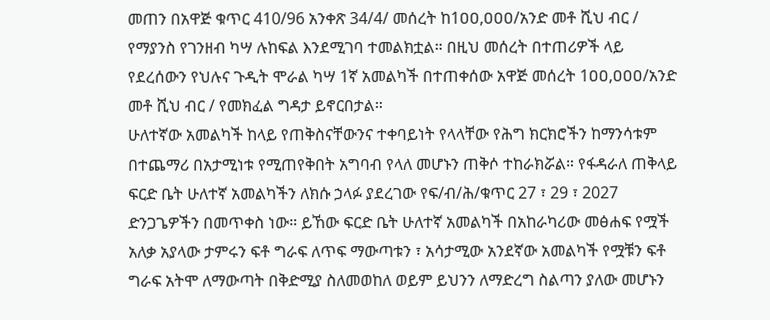መጠን በአዋጅ ቁጥር 410/96 አንቀጽ 34/4/ መሰረት ከ1ዐዐ,ዐዐዐ/አንድ መቶ ሺህ ብር / የማያንስ የገንዘብ ካሣ ሉከፍል እንደሚገባ ተመልክቷል። በዚህ መሰረት በተጠሪዎች ላይ የደረሰውን የህሉና ጉዲት ሞራል ካሣ 1ኛ አመልካች በተጠቀሰው አዋጅ መሰረት 1ዐዐ,ዐዐዐ/አንድ መቶ ሺህ ብር / የመክፈል ግዳታ ይኖርበታል።
ሁለተኛው አመልካች ከላይ የጠቅስናቸውንና ተቀባይነት የላላቸው የሕግ ክርክሮችን ከማንሳቱም በተጨማሪ በአታሚነቱ የሚጠየቅበት አግባብ የላለ መሆኑን ጠቅሶ ተከራክሯል። የፋዳራለ ጠቅላይ ፍርድ ቤት ሁለተኛ አመልካችን ለክሱ ኃላፉ ያደረገው የፍ/ብ/ሕ/ቁጥር 27 ፣ 29 ፣ 2027 ድንጋጌዎችን በመጥቀስ ነው። ይኸው ፍርድ ቤት ሁለተኛ አመልካች በአከራካሪው መፅሐፍ የሟች አለቃ አያላው ታምሩን ፍቶ ግራፍ ለጥፍ ማውጣቱን ፣ አሳታሚው አንደኛው አመልካች የሟቹን ፍቶ ግራፍ አትሞ ለማውጣት በቅድሚያ ስለመወከለ ወይም ይህንን ለማድረግ ስልጣን ያለው መሆኑን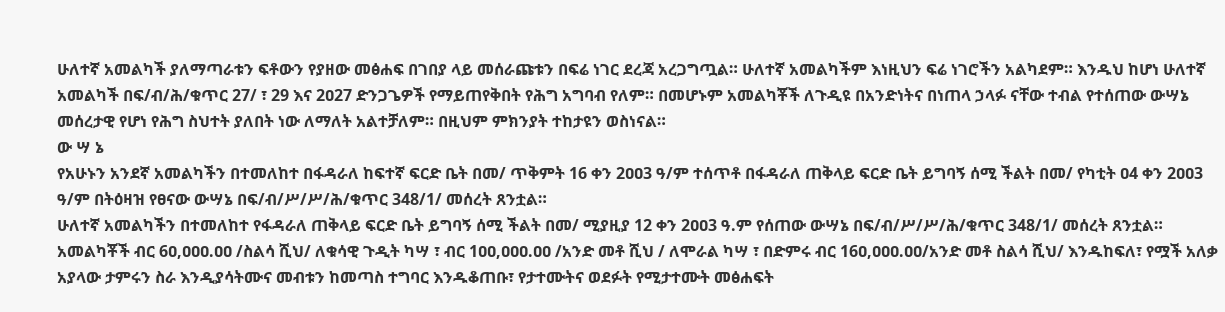ሁለተኛ አመልካች ያለማጣራቱን ፍቶውን የያዘው መፅሐፍ በገበያ ላይ መሰራጩቱን በፍሬ ነገር ደረጃ አረጋግጧል። ሁለተኛ አመልካችም እነዚህን ፍሬ ነገሮችን አልካደም። እንዱህ ከሆነ ሁለተኛ አመልካች በፍ/ብ/ሕ/ቁጥር 27/ ፣ 29 እና 2ዐ27 ድንጋጌዎች የማይጠየቅበት የሕግ አግባብ የለም። በመሆኑም አመልካቾች ለጉዲዩ በአንድነትና በነጠላ ኃላፉ ናቸው ተብል የተሰጠው ውሣኔ መሰረታዊ የሆነ የሕግ ስህተት ያለበት ነው ለማለት አልተቻለም። በዚህም ምክንያት ተከታዩን ወስነናል።
ው ሣ ኔ
የአሁኑን አንደኛ አመልካችን በተመለከተ በፋዳራለ ከፍተኛ ፍርድ ቤት በመ/ ጥቅምት 16 ቀን 2ዐዐ3 ዓ/ም ተሰጥቶ በፋዳራለ ጠቅላይ ፍርድ ቤት ይግባኝ ሰሚ ችልት በመ/ የካቲት ዐ4 ቀን 2ዐዐ3 ዓ/ም በትዕዛዝ የፀናው ውሣኔ በፍ/ብ/ሥ/ሥ/ሕ/ቁጥር 348/1/ መሰረት ጸንቷል።
ሁለተኛ አመልካችን በተመለከተ የፋዳራለ ጠቅላይ ፍርድ ቤት ይግባኝ ሰሚ ችልት በመ/ ሚያዚያ 12 ቀን 2ዐዐ3 ዓ.ም የሰጠው ውሣኔ በፍ/ብ/ሥ/ሥ/ሕ/ቁጥር 348/1/ መሰረት ጸንቷል።
አመልካቾች ብር 6ዐ,ዐዐዐ.ዐዐ /ስልሳ ሺህ/ ለቁሳዊ ጉዲት ካሣ ፣ ብር 1ዐዐ,ዐዐዐ.ዐዐ /አንድ መቶ ሺህ / ለሞራል ካሣ ፣ በድምሩ ብር 16ዐ,ዐዐዐ.ዐዐ/አንድ መቶ ስልሳ ሺህ/ እንዱከፍለ፣ የሟች አለቃ አያላው ታምሩን ስራ እንዲያሳትሙና መብቱን ከመጣስ ተግባር እንዱቆጠቡ፣ የታተሙትና ወደፉት የሚታተሙት መፅሐፍት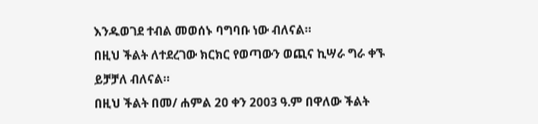እንዱወገደ ተብል መወሰኑ ባግባቡ ነው ብለናል።
በዚህ ችልት ለተደረገው ክርክር የወጣውን ወጪና ኪሣራ ግራ ቀኙ ይቻቻለ ብለናል።
በዚህ ችልት በመ/ ሐምል 2ዐ ቀን 2003 ዓ.ም በዋለው ችልት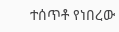ተሰጥቶ የነበረው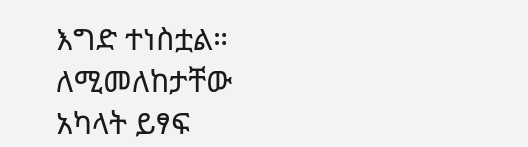እግድ ተነስቷል። ለሚመለከታቸው አካላት ይፃፍ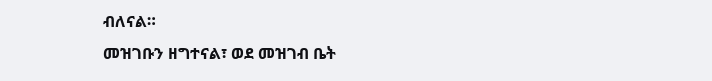ብለናል።
መዝገቡን ዘግተናል፣ ወደ መዝገብ ቤት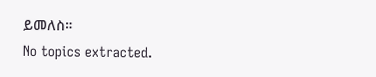ይመለስ።
No topics extracted.